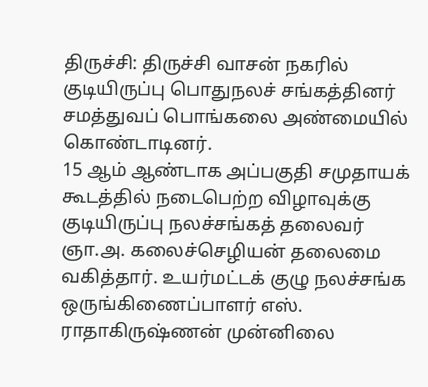திருச்சி: திருச்சி வாசன் நகரில் குடியிருப்பு பொதுநலச் சங்கத்தினர் சமத்துவப் பொங்கலை அண்மையில் கொண்டாடினர்.
15 ஆம் ஆண்டாக அப்பகுதி சமுதாயக் கூடத்தில் நடைபெற்ற விழாவுக்கு குடியிருப்பு நலச்சங்கத் தலைவர் ஞா.அ. கலைச்செழியன் தலைமை வகித்தார். உயர்மட்டக் குழு நலச்சங்க ஒருங்கிணைப்பாளர் எஸ். ராதாகிருஷ்ணன் முன்னிலை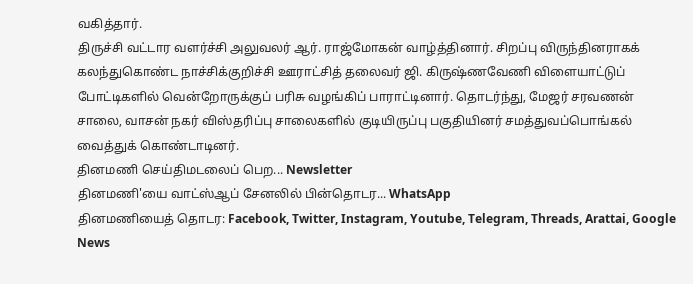வகித்தார்.
திருச்சி வட்டார வளர்ச்சி அலுவலர் ஆர். ராஜ்மோகன் வாழ்த்தினார். சிறப்பு விருந்தினராகக் கலந்துகொண்ட நாச்சிக்குறிச்சி ஊராட்சித் தலைவர் ஜி. கிருஷ்ணவேணி விளையாட்டுப் போட்டிகளில் வென்றோருக்குப் பரிசு வழங்கிப் பாராட்டினார். தொடர்ந்து, மேஜர் சரவணன் சாலை, வாசன் நகர் விஸ்தரிப்பு சாலைகளில் குடியிருப்பு பகுதியினர் சமத்துவப்பொங்கல் வைத்துக் கொண்டாடினர்.
தினமணி செய்திமடலைப் பெற... Newsletter
தினமணி'யை வாட்ஸ்ஆப் சேனலில் பின்தொடர... WhatsApp
தினமணியைத் தொடர: Facebook, Twitter, Instagram, Youtube, Telegram, Threads, Arattai, Google News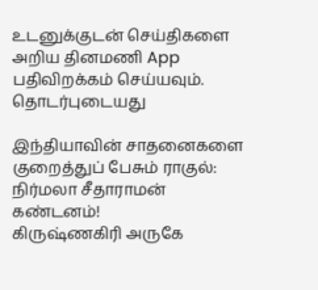உடனுக்குடன் செய்திகளை அறிய தினமணி App பதிவிறக்கம் செய்யவும்.
தொடர்புடையது

இந்தியாவின் சாதனைகளை குறைத்துப் பேசும் ராகுல்: நிர்மலா சீதாராமன் கண்டனம்!
கிருஷ்ணகிரி அருகே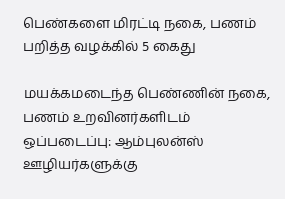பெண்களை மிரட்டி நகை, பணம் பறித்த வழக்கில் 5 கைது

மயக்கமடைந்த பெண்ணின் நகை, பணம் உறவினர்களிடம் ஒப்படைப்பு: ஆம்புலன்ஸ் ஊழியர்களுக்கு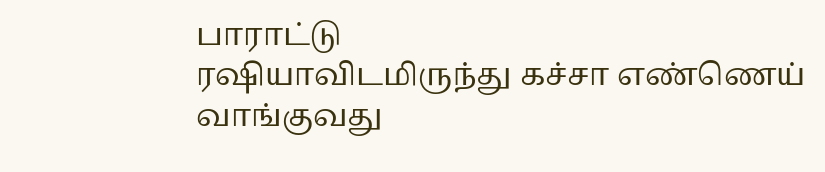பாராட்டு
ரஷியாவிடமிருந்து கச்சா எண்ணெய் வாங்குவது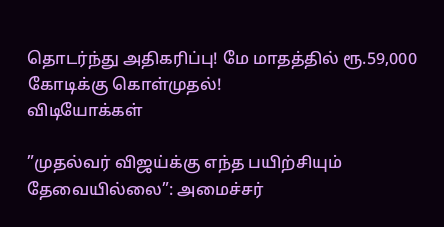தொடர்ந்து அதிகரிப்பு! மே மாதத்தில் ரூ.59,000 கோடிக்கு கொள்முதல்!
விடியோக்கள்

”முதல்வர் விஜய்க்கு எந்த பயிற்சியும் தேவையில்லை”: அமைச்சர்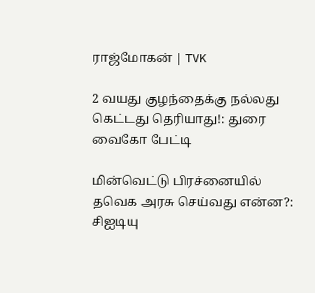ராஜ்மோகன் | TVK

2 வயது குழந்தைக்கு நல்லது கெட்டது தெரியாது!: துரை வைகோ பேட்டி

மின்வெட்டு பிரச்னையில் தவெக அரசு செய்வது என்ன?: சிஐடியு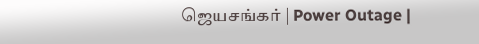ஜெயசங்கர் | Power Outage |